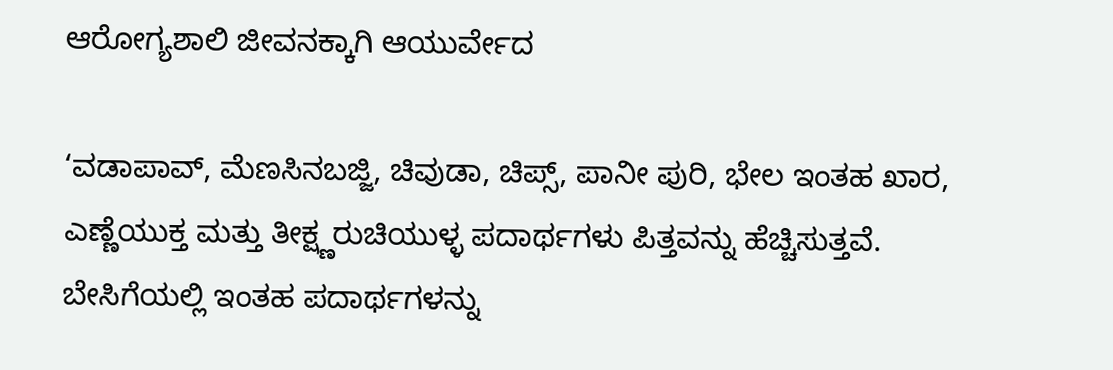ಆರೋಗ್ಯಶಾಲಿ ಜೀವನಕ್ಕಾಗಿ ಆಯುರ್ವೇದ

‘ವಡಾಪಾವ್, ಮೆಣಸಿನಬಜ್ಜಿ, ಚಿವುಡಾ, ಚಿಪ್ಸ್, ಪಾನೀ ಪುರಿ, ಭೇಲ ಇಂತಹ ಖಾರ, ಎಣ್ಣೆಯುಕ್ತ ಮತ್ತು ತೀಕ್ಷ್ಣರುಚಿಯುಳ್ಳ ಪದಾರ್ಥಗಳು ಪಿತ್ತವನ್ನು ಹೆಚ್ಚಿಸುತ್ತವೆ. ಬೇಸಿಗೆಯಲ್ಲಿ ಇಂತಹ ಪದಾರ್ಥಗಳನ್ನು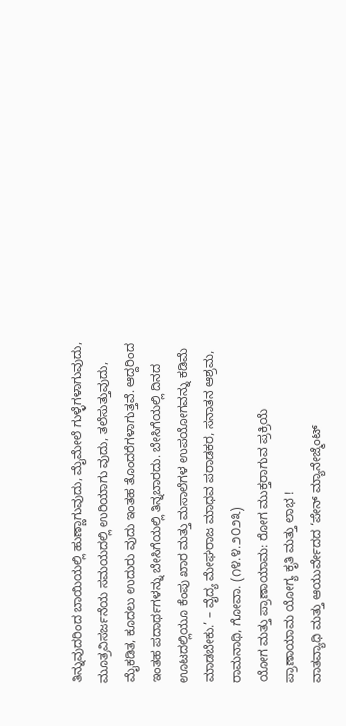ತಿನ್ನುವುದರಿಂದ ಬಾಯಿಯಲ್ಲಿ ಹುಣ್ಣಾಗುವುದು, ಮೈಮೇಲೆ ಗುಳ್ಳೆಗಳಾಗುವುದು, ಮೂತ್ರವಿಸರ್ಜನೆಯ ಸಮಯದಲ್ಲಿ ಉರಿಯಾಗು ವುದು, ತಲೆಸುತ್ತುವುದು, ಮೈಕಡಿತ, ಕೂದಲು ಉದುರು ವುದು ಇಂತಹ ತೊಂದರೆಗಳಾಗುತ್ತವೆ. ಆದ್ದರಿಂದ ಇಂತಹ ಪದಾರ್ಥಗಳನ್ನು ಬೇಸಿಗೆಯಲ್ಲಿ ತಿನ್ನಬಾರದು. ಬೇಸಿಗೆಯಲ್ಲಿ ದಿನದ ಊಟದಲ್ಲಿಯೂ ಕೆಂಪು ಖಾರ ಮತ್ತು ಮಸಾಲೆಗಳ ಉಪಯೋಗವನ್ನು ಕಡಿಮೆ ಮಾಡಬೇಕು.’ – ವೈದ್ಯ ಮೇಘರಾಜ ಮಾಧವ ಪರಾಡಕರ, ಸನಾತನ ಆಶ್ರಮ, ರಾಮನಾಥಿ, ಗೋವಾ. (೧೪.೪.೨೦೨೩)
ಯೋಗ ಮತ್ತು ಪ್ರಾಣಾಯಾಮ: ರೋಗ ಮುಕ್ತರಾಗುವ ಪ್ರಕ್ರಿಯೆ
ಪ್ರಾಣಾಯಾಮ ಯೋಗ್ಯ ಕೃತಿ ಮತ್ತು ಲಾಭ !
ವಾತವ್ಯಾಧಿ ಮತ್ತು ಆಯುರ್ವೇದದ ‘ಪೇನ್ ಮ್ಯಾನೇಜ್ಮೆಂಟ್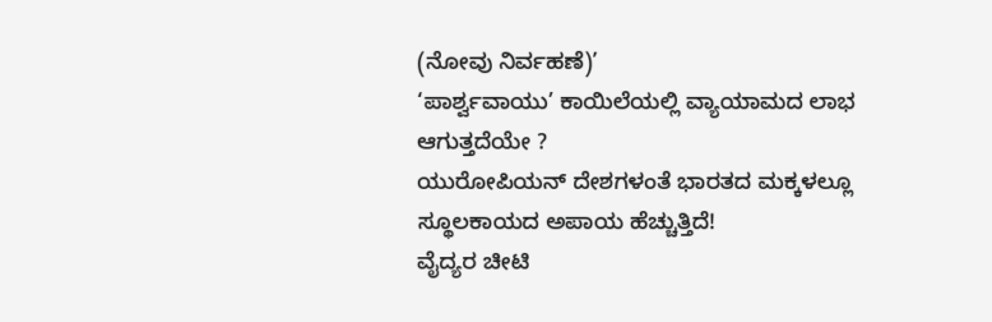(ನೋವು ನಿರ್ವಹಣೆ)’
‘ಪಾರ್ಶ್ವವಾಯು’ ಕಾಯಿಲೆಯಲ್ಲಿ ವ್ಯಾಯಾಮದ ಲಾಭ ಆಗುತ್ತದೆಯೇ ?
ಯುರೋಪಿಯನ್ ದೇಶಗಳಂತೆ ಭಾರತದ ಮಕ್ಕಳಲ್ಲೂ ಸ್ಥೂಲಕಾಯದ ಅಪಾಯ ಹೆಚ್ಚುತ್ತಿದೆ!
ವೈದ್ಯರ ಚೀಟಿ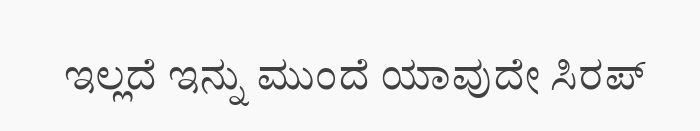ಇಲ್ಲದೆ ಇನ್ನು ಮುಂದೆ ಯಾವುದೇ ಸಿರಪ್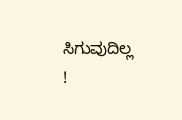ಸಿಗುವುದಿಲ್ಲ !